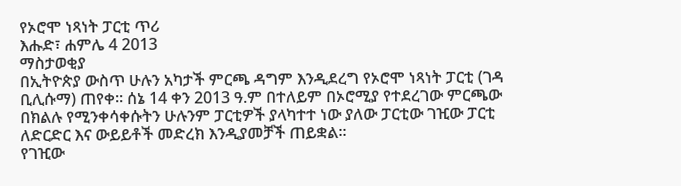የኦሮሞ ነጻነት ፓርቲ ጥሪ
እሑድ፣ ሐምሌ 4 2013
ማስታወቂያ
በኢትዮጵያ ውስጥ ሁሉን አካታች ምርጫ ዳግም እንዲደረግ የኦሮሞ ነጻነት ፓርቲ (ገዳ ቢሊሱማ) ጠየቀ፡፡ ሰኔ 14 ቀን 2013 ዓ.ም በተለይም በኦሮሚያ የተደረገው ምርጫው በክልሉ የሚንቀሳቀሱትን ሁሉንም ፓርቲዎች ያላካተተ ነው ያለው ፓርቲው ገዢው ፓርቲ ለድርድር እና ውይይቶች መድረክ እንዲያመቻች ጠይቋል፡፡
የገዢው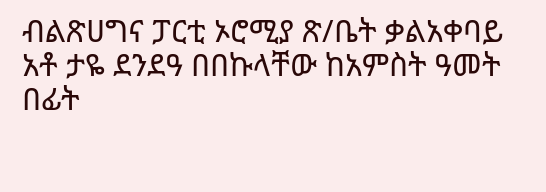ብልጽሀግና ፓርቲ ኦሮሚያ ጽ/ቤት ቃልአቀባይ አቶ ታዬ ደንደዓ በበኩላቸው ከአምስት ዓመት በፊት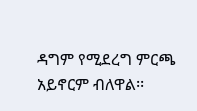ዳግም የሚደረግ ምርጫ አይኖርም ብለዋል፡፡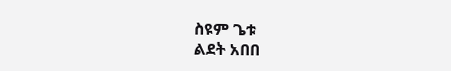ስዩም ጌቱ
ልደት አበበ